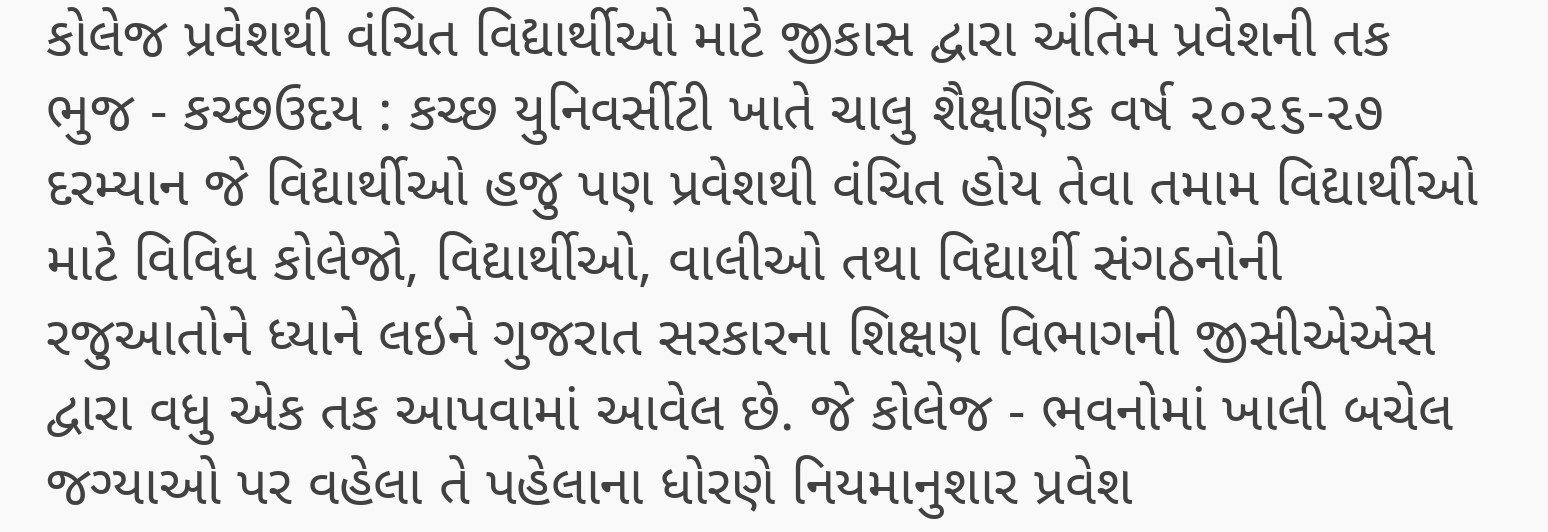કોલેજ પ્રવેશથી વંચિત વિદ્યાર્થીઓ માટે જીકાસ દ્વારા અંતિમ પ્રવેશની તક
ભુજ - કચ્છઉદય : કચ્છ યુનિવર્સીટી ખાતે ચાલુ શૈક્ષણિક વર્ષ ૨૦૨૬-૨૭ દરમ્યાન જે વિદ્યાર્થીઓ હજુ પણ પ્રવેશથી વંચિત હોય તેવા તમામ વિદ્યાર્થીઓ માટે વિવિધ કોલેજો, વિદ્યાર્થીઓ, વાલીઓ તથા વિદ્યાર્થી સંગઠનોની રજુઆતોને ધ્યાને લઇને ગુજરાત સરકારના શિક્ષણ વિભાગની જીસીએએસ દ્વારા વધુ એક તક આપવામાં આવેલ છે. જે કોલેજ - ભવનોમાં ખાલી બચેલ જગ્યાઓ પર વહેલા તે પહેલાના ધોરણે નિયમાનુશાર પ્રવેશ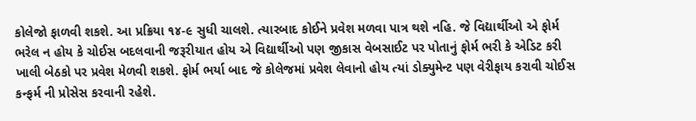કોલેજો ફાળવી શકશે. આ પ્રક્રિયા ૧૪-૯ સુધી ચાલશે. ત્યારબાદ કોઈને પ્રવેશ મળવા પાત્ર થશે નહિ. જે વિદ્યાર્થીઓ એ ફોર્મ ભરેલ ન હોય કે ચોઈસ બદલવાની જરૂરીયાત હોય એ વિદ્યાર્થીઓ પણ જીકાસ વેબસાઈટ પર પોતાનું ફોર્મ ભરી કે એડિટ કરી ખાલી બેઠકો પર પ્રવેશ મેળવી શકશે. ફોર્મ ભર્યા બાદ જે કોલેજમાં પ્રવેશ લેવાનો હોય ત્યાં ડોક્યુમેન્ટ પણ વેરીફાય કરાવી ચોઈસ કન્ફર્મ ની પ્રોસેસ કરવાની રહેશે.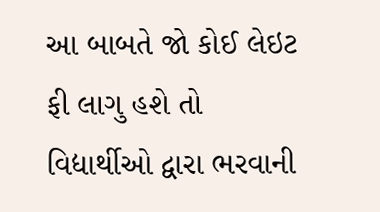આ બાબતે જો કોઈ લેઇટ ફી લાગુ હશે તો વિદ્યાર્થીઓ દ્વારા ભરવાની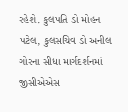રહેશે. કુલપતિ ડો મોહન પટેલ, કુલસચિવ ડો અનીલ ગોરના સીધા માર્ગદર્શનમાં જીસીએએસ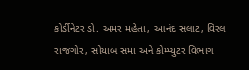કોર્ડીનેટર ડો. અમર મહેતા, આનંદ સલાટ, વિરલ રાજગોર, સોયાબ સમા અને કોમ્પ્યુટર વિભાગ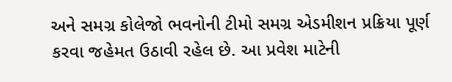અને સમગ્ર કોલેજો ભવનોની ટીમો સમગ્ર એડમીશન પ્રક્રિયા પૂર્ણ કરવા જહેમત ઉઠાવી રહેલ છે. આ પ્રવેશ માટેની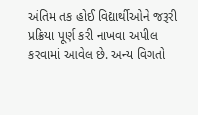અંતિમ તક હોઈ વિદ્યાર્થીઓને જરૂરી પ્રક્રિયા પૂર્ણ કરી નાખવા અપીલ કરવામાં આવેલ છે. અન્ય વિગતો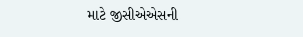માટે જીસીએએસની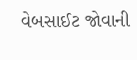વેબસાઈટ જોવાની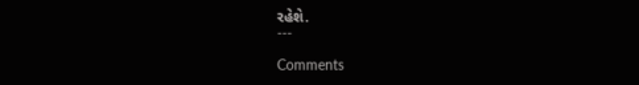રહેશે.
---

Comments